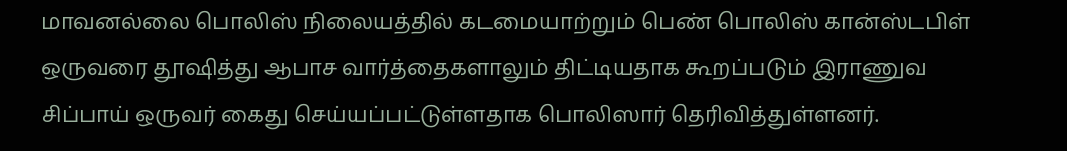மாவனல்லை பொலிஸ் நிலையத்தில் கடமையாற்றும் பெண் பொலிஸ் கான்ஸ்டபிள் ஒருவரை தூஷித்து ஆபாச வார்த்தைகளாலும் திட்டியதாக கூறப்படும் இராணுவ சிப்பாய் ஒருவர் கைது செய்யப்பட்டுள்ளதாக பொலிஸார் தெரிவித்துள்ளனர்.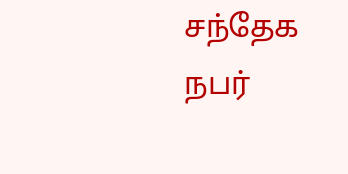சந்தேக நபர்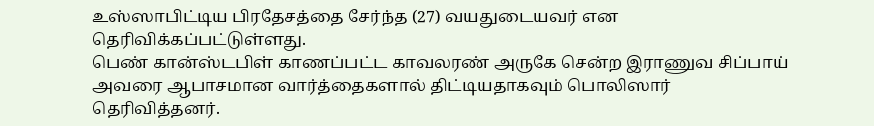உஸ்ஸாபிட்டிய பிரதேசத்தை சேர்ந்த (27) வயதுடையவர் என தெரிவிக்கப்பட்டுள்ளது.
பெண் கான்ஸ்டபிள் காணப்பட்ட காவலரண் அருகே சென்ற இராணுவ சிப்பாய் அவரை ஆபாசமான வார்த்தைகளால் திட்டியதாகவும் பொலிஸார் தெரிவித்தனர்.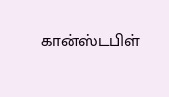கான்ஸ்டபிள்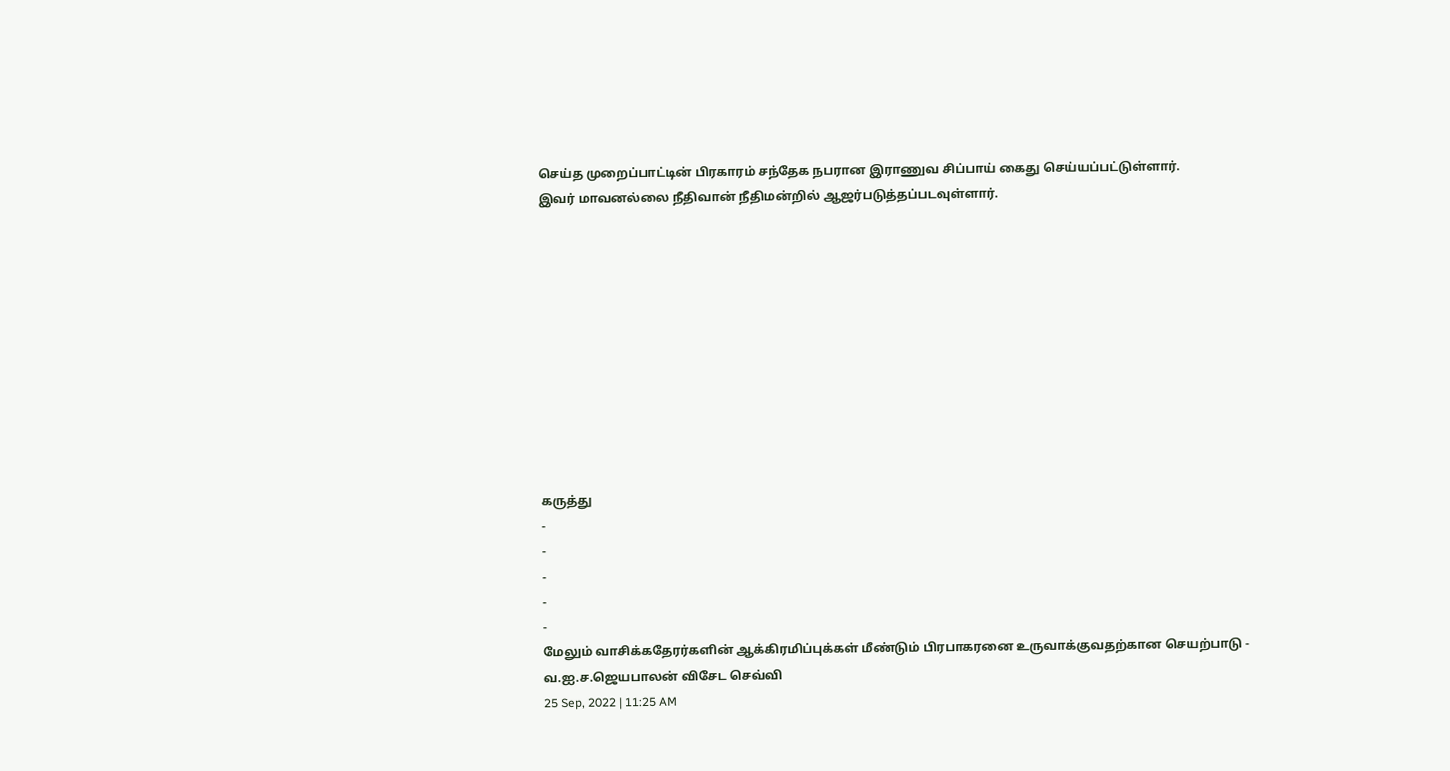செய்த முறைப்பாட்டின் பிரகாரம் சந்தேக நபரான இராணுவ சிப்பாய் கைது செய்யப்பட்டுள்ளார்.
இவர் மாவனல்லை நீதிவான் நீதிமன்றில் ஆஜர்படுத்தப்படவுள்ளார்.











கருத்து
-
-
-
-
-
மேலும் வாசிக்கதேரர்களின் ஆக்கிரமிப்புக்கள் மீண்டும் பிரபாகரனை உருவாக்குவதற்கான செயற்பாடு - வ.ஐ.ச.ஜெயபாலன் விசேட செவ்வி
25 Sep, 2022 | 11:25 AM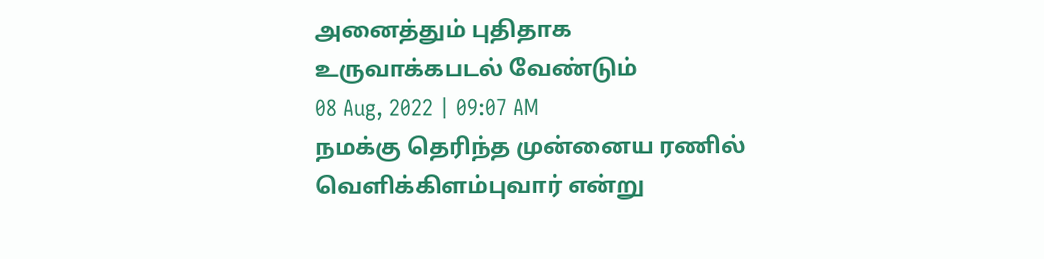அனைத்தும் புதிதாக உருவாக்கபடல் வேண்டும்
08 Aug, 2022 | 09:07 AM
நமக்கு தெரிந்த முன்னைய ரணில் வெளிக்கிளம்புவார் என்று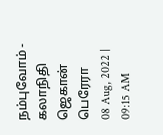நம்புவோம் - கலாநிதி ஜெகான் பெரேரா
08 Aug, 2022 | 09:15 AM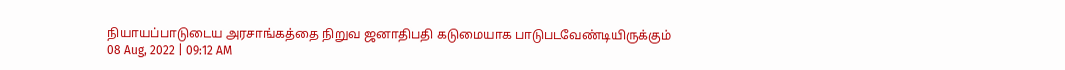நியாயப்பாடுடைய அரசாங்கத்தை நிறுவ ஜனாதிபதி கடுமையாக பாடுபடவேண்டியிருக்கும்
08 Aug, 2022 | 09:12 AM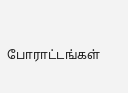போராட்டங்கள்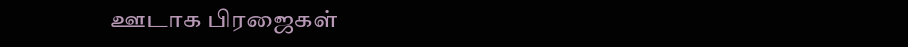ஊடாக பிரஜைகள்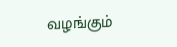வழங்கும்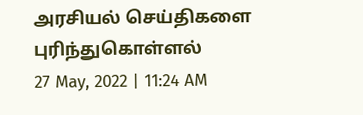அரசியல் செய்திகளை புரிந்துகொள்ளல்
27 May, 2022 | 11:24 AM